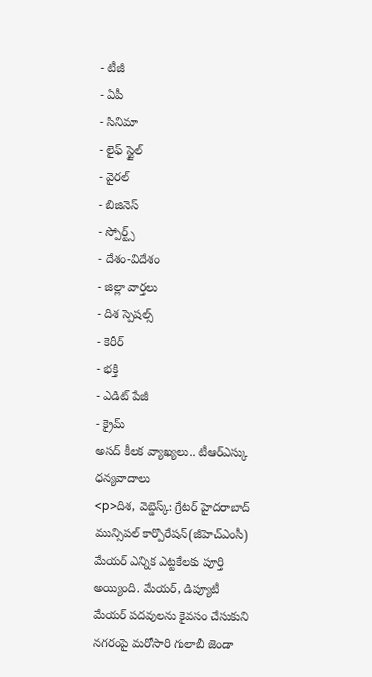- టీజీ
- ఏపీ
- సినిమా
- లైఫ్ స్టైల్
- వైరల్
- బిజినెస్
- స్పోర్ట్స్
- దేశం-విదేశం
- జిల్లా వార్తలు
- దిశ స్పెషల్స్
- కెరీర్
- భక్తి
- ఎడిట్ పేజీ
- క్రైమ్
అసద్ కీలక వ్యాఖ్యలు.. టీఆర్ఎస్కు ధన్యవాదాలు
<p>దిశ, వెబ్డెస్క్: గ్రేటర్ హైదరాబాద్ మున్సిపల్ కార్పొరేషన్(జీహెచ్ఎంసీ) మేయర్ ఎన్నిక ఎట్టకేలకు పూర్తి అయ్యింది. మేయర్, డిప్యూటీ మేయర్ పదవులను కైవసం చేసుకుని నగరంపై మరోసారి గులాబీ జెండా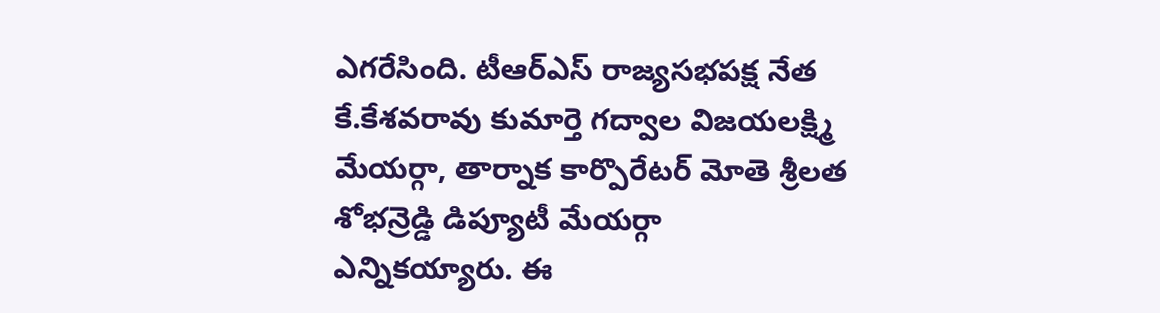ఎగరేసింది. టీఆర్ఎస్ రాజ్యసభపక్ష నేత కే.కేశవరావు కుమార్తె గద్వాల విజయలక్ష్మి మేయర్గా, తార్నాక కార్పొరేటర్ మోతె శ్రీలత శోభన్రెడ్డి డిప్యూటీ మేయర్గా ఎన్నికయ్యారు. ఈ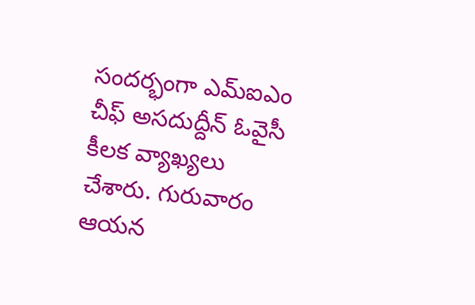సందర్భంగా ఎమ్ఐఎం చీఫ్ అసదుద్దీన్ ఓవైసీ కీలక వ్యాఖ్యలు చేశారు. గురువారం ఆయన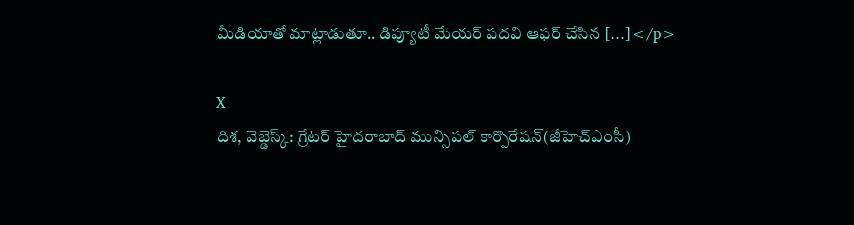మీడియాతో మాట్లాడుతూ.. డిప్యూటీ మేయర్ పదవి ఆఫర్ చేసిన […]</p>

X
దిశ, వెబ్డెస్క్: గ్రేటర్ హైదరాబాద్ మున్సిపల్ కార్పొరేషన్(జీహెచ్ఎంసీ)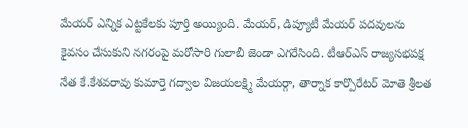మేయర్ ఎన్నిక ఎట్టకేలకు పూర్తి అయ్యింది. మేయర్, డిప్యూటీ మేయర్ పదవులను కైవసం చేసుకుని నగరంపై మరోసారి గులాబీ జెండా ఎగరేసింది. టీఆర్ఎస్ రాజ్యసభపక్ష నేత కే.కేశవరావు కుమార్తె గద్వాల విజయలక్ష్మి మేయర్గా, తార్నాక కార్పొరేటర్ మోతె శ్రీలత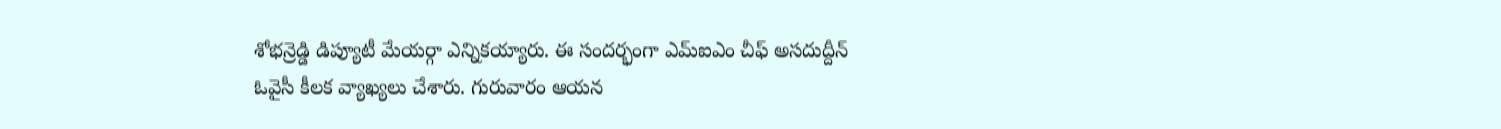శోభన్రెడ్డి డిప్యూటీ మేయర్గా ఎన్నికయ్యారు. ఈ సందర్భంగా ఎమ్ఐఎం చీఫ్ అసదుద్దీన్ ఓవైసీ కీలక వ్యాఖ్యలు చేశారు. గురువారం ఆయన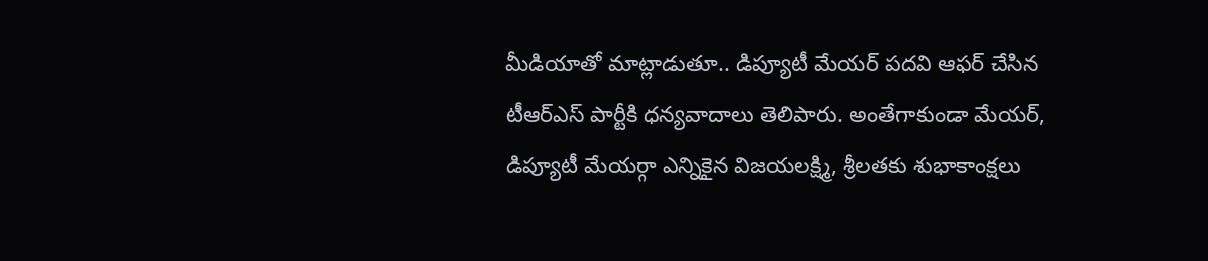మీడియాతో మాట్లాడుతూ.. డిప్యూటీ మేయర్ పదవి ఆఫర్ చేసిన టీఆర్ఎస్ పార్టీకి ధన్యవాదాలు తెలిపారు. అంతేగాకుండా మేయర్, డిప్యూటీ మేయర్గా ఎన్నికైన విజయలక్ష్మి, శ్రీలతకు శుభాకాంక్షలు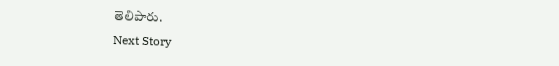తెలిపారు.
Next Story